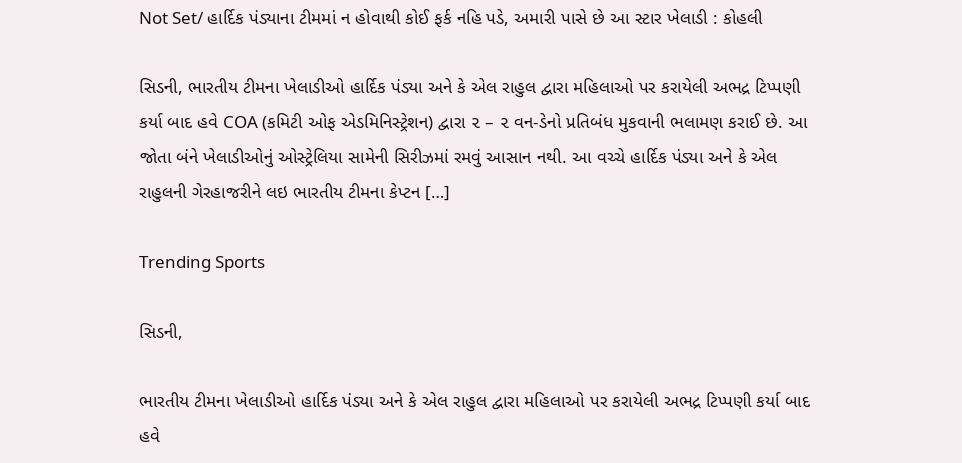Not Set/ હાર્દિક પંડ્યાના ટીમમાં ન હોવાથી કોઈ ફર્ક નહિ પડે, અમારી પાસે છે આ સ્ટાર ખેલાડી : કોહલી

સિડની, ભારતીય ટીમના ખેલાડીઓ હાર્દિક પંડ્યા અને કે એલ રાહુલ દ્વારા મહિલાઓ પર કરાયેલી અભદ્ર ટિપ્પણી કર્યા બાદ હવે COA (કમિટી ઓફ એડમિનિસ્ટ્રેશન) દ્વારા ૨ – ૨ વન-ડેનો પ્રતિબંધ મુકવાની ભલામણ કરાઈ છે. આ જોતા બંને ખેલાડીઓનું ઓસ્ટ્રેલિયા સામેની સિરીઝમાં રમવું આસાન નથી. આ વચ્ચે હાર્દિક પંડ્યા અને કે એલ રાહુલની ગેરહાજરીને લઇ ભારતીય ટીમના કેપ્ટન […]

Trending Sports

સિડની,

ભારતીય ટીમના ખેલાડીઓ હાર્દિક પંડ્યા અને કે એલ રાહુલ દ્વારા મહિલાઓ પર કરાયેલી અભદ્ર ટિપ્પણી કર્યા બાદ હવે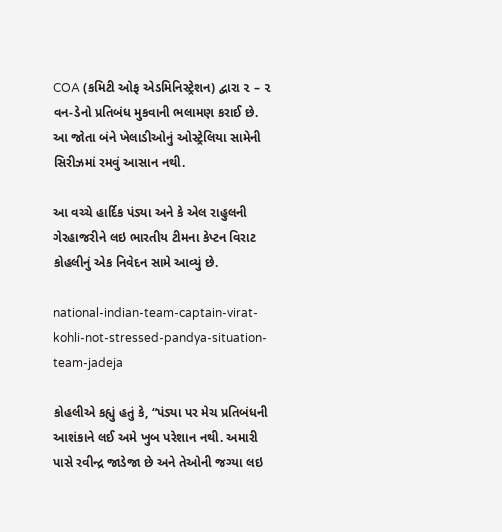COA (કમિટી ઓફ એડમિનિસ્ટ્રેશન) દ્વારા ૨ – ૨ વન-ડેનો પ્રતિબંધ મુકવાની ભલામણ કરાઈ છે. આ જોતા બંને ખેલાડીઓનું ઓસ્ટ્રેલિયા સામેની સિરીઝમાં રમવું આસાન નથી.

આ વચ્ચે હાર્દિક પંડ્યા અને કે એલ રાહુલની ગેરહાજરીને લઇ ભારતીય ટીમના કેપ્ટન વિરાટ કોહલીનું એક નિવેદન સામે આવ્યું છે.

national-indian-team-captain-virat-kohli-not-stressed-pandya-situation-team-jadeja

કોહલીએ કહ્યું હતું કે, “પંડ્યા પર મેચ પ્રતિબંધની આશંકાને લઈ અમે ખુબ પરેશાન નથી. અમારી પાસે રવીન્દ્ર જાડેજા છે અને તેઓની જગ્યા લઇ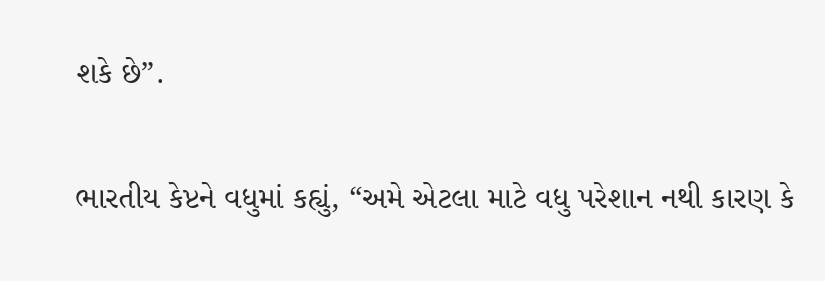શકે છે”.

ભારતીય કેપ્ટને વધુમાં કહ્યું, “અમે એટલા માટે વધુ પરેશાન નથી કારણ કે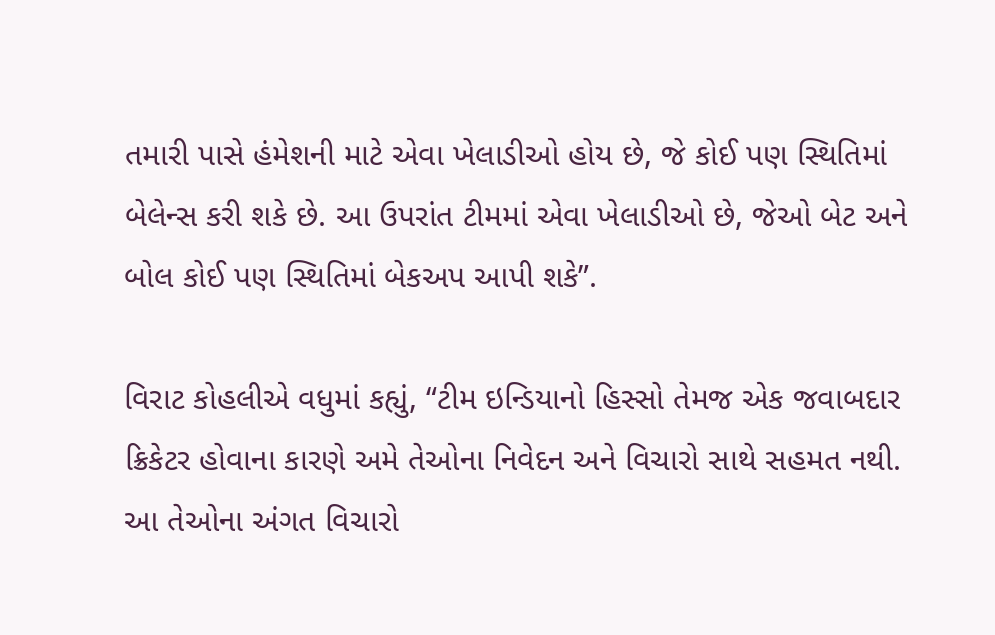તમારી પાસે હંમેશની માટે એવા ખેલાડીઓ હોય છે, જે કોઈ પણ સ્થિતિમાં બેલેન્સ કરી શકે છે. આ ઉપરાંત ટીમમાં એવા ખેલાડીઓ છે, જેઓ બેટ અને બોલ કોઈ પણ સ્થિતિમાં બેકઅપ આપી શકે”.

વિરાટ કોહલીએ વધુમાં કહ્યું, “ટીમ ઇન્ડિયાનો હિસ્સો તેમજ એક જવાબદાર ક્રિકેટર હોવાના કારણે અમે તેઓના નિવેદન અને વિચારો સાથે સહમત નથી. આ તેઓના અંગત વિચારો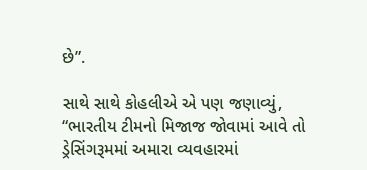છે”.

સાથે સાથે કોહલીએ એ પણ જણાવ્યું, “ભારતીય ટીમનો મિજાજ જોવામાં આવે તો ડ્રેસિંગરૂમમાં અમારા વ્યવહારમાં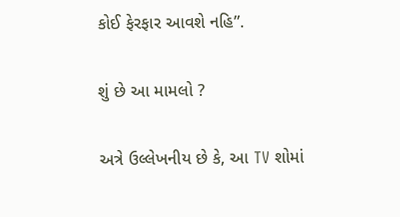કોઈ ફેરફાર આવશે નહિ”.

શું છે આ મામલો ?

અત્રે ઉલ્લેખનીય છે કે, આ TV શોમાં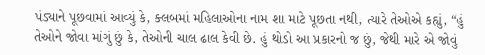પંડ્યાને પૂછવામાં આવ્યું કે, ક્લબમાં મહિલાઓના નામ શા માટે પૂછતા નથી, ત્યારે તેઓએ કહ્યું, “હું તેઓને જોવા માંગું છું કે, તેઓની ચાલ ઢાલ કેવી છે. હું થોડો આ પ્રકારનો જ છું, જેથી મારે એ જોવું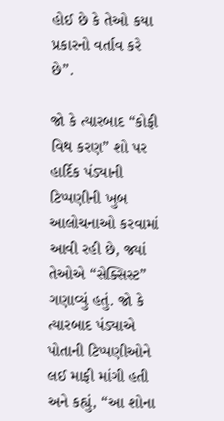હોઈ છે કે તેઓ કયા પ્રકારનો વર્તાવ કરે છે”.

જો કે ત્યારબાદ “કોફી વિથ કરણ” શો પર હાર્દિક પંડ્યાની ટિપ્પણીની ખુબ આલોચનાઓ કરવામાં આવી રહી છે, જ્યાં તેઓએ “સેક્સિસ્ટ” ગણાવ્યું હતું. જો કે ત્યારબાદ પંડ્યાએ પોતાની ટિપ્પણીઓને લઈ માફી માંગી હતી અને કહ્યું, “આ શોના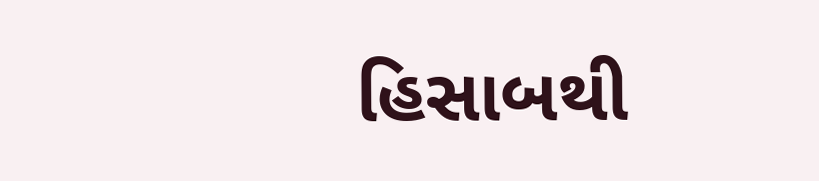હિસાબથી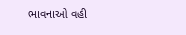ભાવનાઓ વહી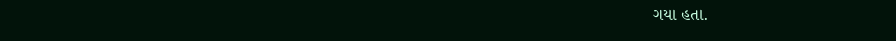ગયા હતા.